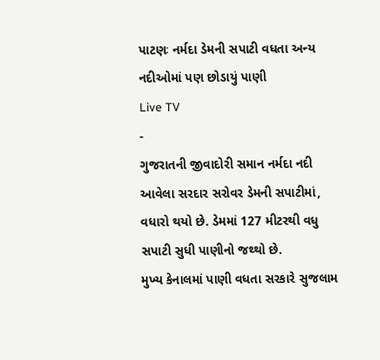પાટણઃ નર્મદા ડેમની સપાટી વધતા અન્ય નદીઓમાં પણ છોડાયું પાણી
Live TV
-
ગુજરાતની જીવાદોરી સમાન નર્મદા નદી આવેલા સરદાર સરોવર ડેમની સપાટીમાં, વધારો થયો છે. ડેમમાં 127 મીટરથી વધુ સપાટી સુધી પાણીનો જથ્થો છે.
મુખ્ય કેનાલમાં પાણી વધતા સરકારે સુજલામ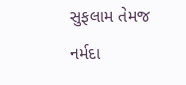સુફલામ તેમજ નર્મદા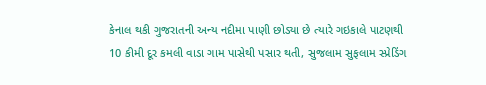કેનાલ થકી ગુજરાતની અન્ય નદીમા પાણી છોડ્યા છે ત્યારે ગઇકાલે પાટણથી 10 કીમી દૂર કમલી વાડા ગામ પાસેથી પસાર થતી, સુજલામ સુફલામ સ્પ્રેડિંગ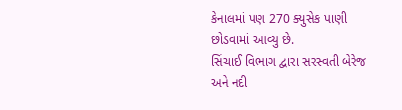કેનાલમાં પણ 270 ક્યુસેક પાણી છોડવામાં આવ્યુ છે.
સિંચાઈ વિભાગ દ્વારા સરસ્વતી બેરેજ અને નદી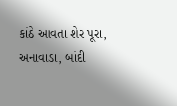કાંઠે આવતા શેર પૂરા, અનાવાડા, બાંદી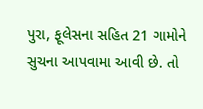પુરા, ફૂલેસના સહિત 21 ગામોને સુચના આપવામા આવી છે. તો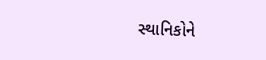સ્થાનિકોને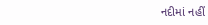નદીમાં નહીં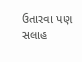ઉતારવા પણ સલાહ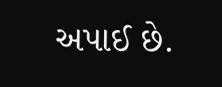અપાઈ છે.